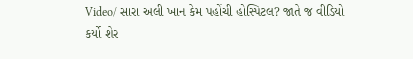Video/ સારા અલી ખાન કેમ પહોંચી હોસ્પિટલ? જાતે જ વીડિયો કર્યો શેર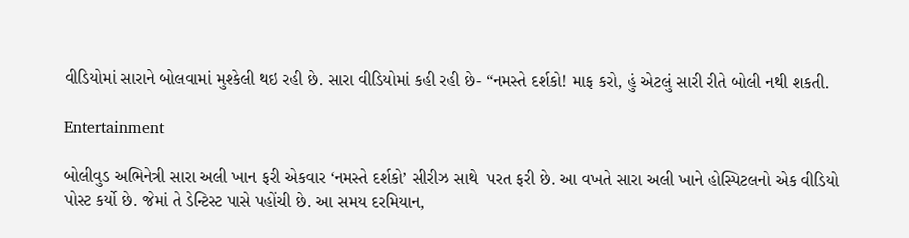વીડિયોમાં સારાને બોલવામાં મુશ્કેલી થઇ રહી છે. સારા વીડિયોમાં કહી રહી છે- “નમસ્તે દર્શકો! માફ કરો, હું એટલું સારી રીતે બોલી નથી શકતી.

Entertainment

બોલીવુડ અભિનેત્રી સારા અલી ખાન ફરી એકવાર ‘નમસ્તે દર્શકો’ સીરીઝ સાથે  પરત ફરી છે. આ વખતે સારા અલી ખાને હોસ્પિટલનો એક વીડિયો પોસ્ટ કર્યો છે. જેમાં તે ડેન્ટિસ્ટ પાસે પહોંચી છે. આ સમય દરમિયાન,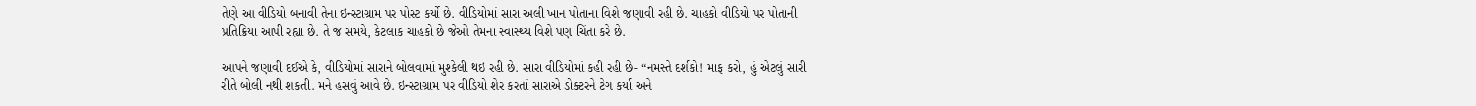તેણે આ વીડિયો બનાવી તેના ઇન્સ્ટાગ્રામ પર પોસ્ટ કર્યો છે. વીડિયોમાં સારા અલી ખાન પોતાના વિશે જણાવી રહી છે. ચાહકો વીડિયો પર પોતાની પ્રતિક્રિયા આપી રહ્યા છે. તે જ સમયે, કેટલાક ચાહકો છે જેઓ તેમના સ્વાસ્થ્ય વિશે પણ ચિંતા કરે છે.

આપને જણાવી દઈએ કે, વીડિયોમાં સારાને બોલવામાં મુશ્કેલી થઇ રહી છે. સારા વીડિયોમાં કહી રહી છે- “નમસ્તે દર્શકો! માફ કરો, હું એટલું સારી રીતે બોલી નથી શકતી. મને હસવું આવે છે. ઇન્સ્ટાગ્રામ પર વીડિયો શેર કરતાં સારાએ ડોક્ટરને ટેગ કર્યા અને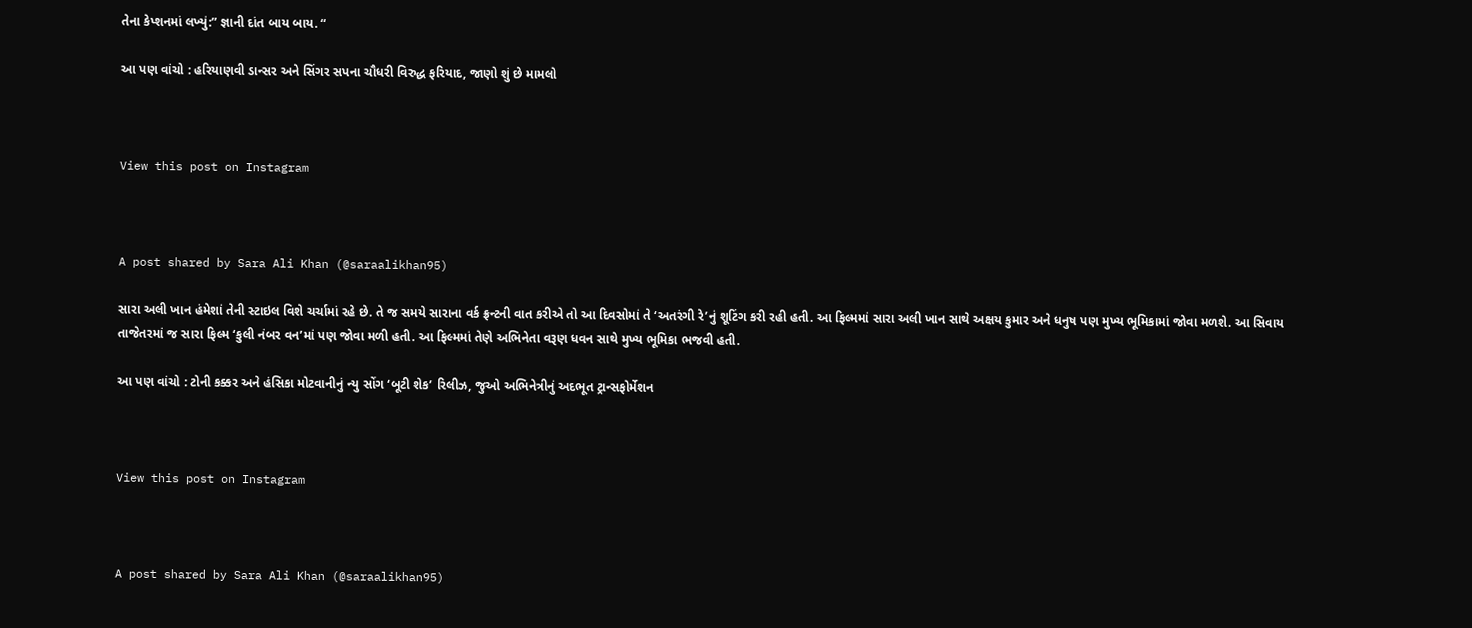તેના કેપ્શનમાં લખ્યું:” જ્ઞાની દાંત બાય બાય. “

આ પણ વાંચો : હરિયાણવી ડાન્સર અને સિંગર સપના ચૌધરી વિરુદ્ધ ફરિયાદ, જાણો શું છે મામલો



View this post on Instagram



A post shared by Sara Ali Khan (@saraalikhan95)

સારા અલી ખાન હંમેશાં તેની સ્ટાઇલ વિશે ચર્ચામાં રહે છે. તે જ સમયે સારાના વર્ક ફ્રન્ટની વાત કરીએ તો આ દિવસોમાં તે ‘અતરંગી રે’નું શૂટિંગ કરી રહી હતી. આ ફિલ્મમાં સારા અલી ખાન સાથે અક્ષય કુમાર અને ધનુષ પણ મુખ્ય ભૂમિકામાં જોવા મળશે. આ સિવાય તાજેતરમાં જ સારા ફિલ્મ ‘કુલી નંબર વન’માં પણ જોવા મળી હતી. આ ફિલ્મમાં તેણે અભિનેતા વરૂણ ધવન સાથે મુખ્ય ભૂમિકા ભજવી હતી.

આ પણ વાંચો : ટોની કક્કર અને હંસિકા મોટવાનીનું ન્યુ સોંગ ‘બૂટી શેક’ રિલીઝ, જુઓ અભિનેત્રીનું અદભૂત ટ્રાન્સફોર્મેશન



View this post on Instagram



A post shared by Sara Ali Khan (@saraalikhan95)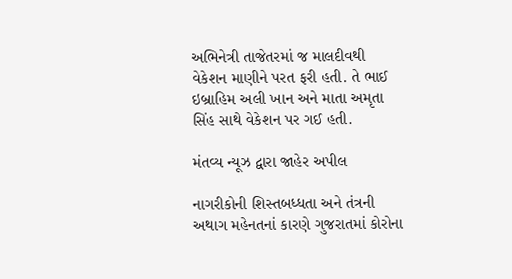અભિનેત્રી તાજેતરમાં જ માલદીવથી વેકેશન માણીને પરત ફરી હતી. તે ભાઈ ઇબ્રાહિમ અલી ખાન અને માતા અમૃતા સિંહ સાથે વેકેશન પર ગઈ હતી.

મંતવ્ય ન્યૂઝ દ્વારા જાહેર અપીલ

નાગરીકોની શિસ્તબધ્ધતા અને તંત્રની અથાગ મહેનતનાં કારણે ગુજરાતમાં કોરોના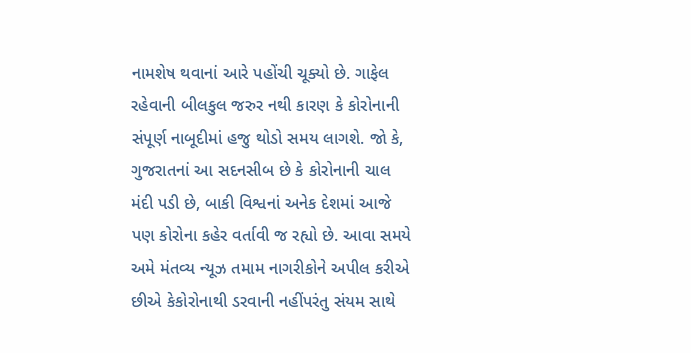નામશેષ થવાનાં આરે પહોંચી ચૂક્યો છે. ગાફેલ રહેવાની બીલકુલ જરુર નથી કારણ કે કોરોનાની સંપૂર્ણ નાબૂદીમાં હજુ થોડો સમય લાગશે. જો કે, ગુજરાતનાં આ સદનસીબ છે કે કોરોનાની ચાલ મંદી પડી છે, બાકી વિશ્વનાં અનેક દેશમાં આજે પણ કોરોના કહેર વર્તાવી જ રહ્યો છે. આવા સમયે અમે મંતવ્ય ન્યૂઝ તમામ નાગરીકોને અપીલ કરીએ છીએ કેકોરોનાથી ડરવાની નહીંપરંતુ સંયમ સાથે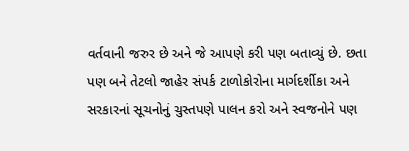વર્તવાની જરુર છે અને જે આપણે કરી પણ બતાવ્યું છે. છતા પણ બને તેટલો જાહેર સંપર્ક ટાળોકોરોના માર્ગદર્શીકા અને સરકારનાં સૂચનોનું ચુસ્તપણે પાલન કરો અને સ્વજનોને પણ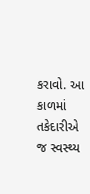કરાવો. આ કાળમાં તકેદારીએ જ સ્વસ્થ્ય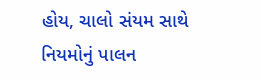હોય, ચાલો સંયમ સાથે નિયમોનું પાલન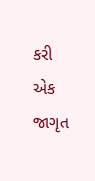કરી એક જાગૃત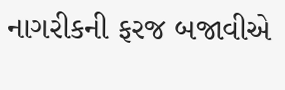નાગરીકની ફરજ બજાવીએ